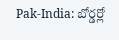Pak-India: బోర్డర్లో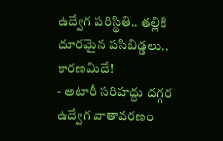ఉద్వేగ పరిస్థితి.. తల్లికి దూరమైన పసిబిడ్డలు.. కారణమిదే!
- అటారీ సరిహద్దు దగ్గర ఉద్వేగ వాతావరణం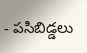- పసిబిడ్డలు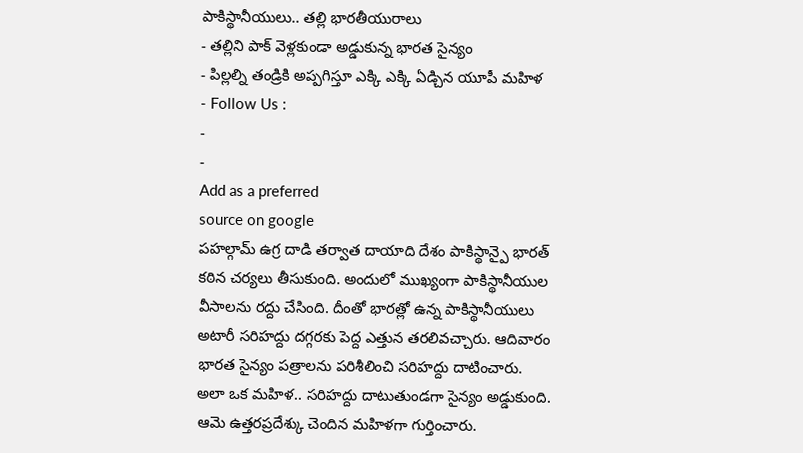పాకిస్థానీయులు.. తల్లి భారతీయురాలు
- తల్లిని పాక్ వెళ్లకుండా అడ్డుకున్న భారత సైన్యం
- పిల్లల్ని తండ్రికి అప్పగిస్తూ ఎక్కి ఎక్కి ఏడ్చిన యూపీ మహిళ
- Follow Us :
-
-
Add as a preferred
source on google
పహల్గామ్ ఉగ్ర దాడి తర్వాత దాయాది దేశం పాకిస్థాన్పై భారత్ కఠిన చర్యలు తీసుకుంది. అందులో ముఖ్యంగా పాకిస్థానీయుల వీసాలను రద్దు చేసింది. దీంతో భారత్లో ఉన్న పాకిస్థానీయులు అటారీ సరిహద్దు దగ్గరకు పెద్ద ఎత్తున తరలివచ్చారు. ఆదివారం భారత సైన్యం పత్రాలను పరిశీలించి సరిహద్దు దాటించారు. అలా ఒక మహిళ.. సరిహద్దు దాటుతుండగా సైన్యం అడ్డుకుంది. ఆమె ఉత్తరప్రదేశ్కు చెందిన మహిళగా గుర్తించారు.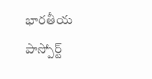భారతీయ పాస్పోర్ట్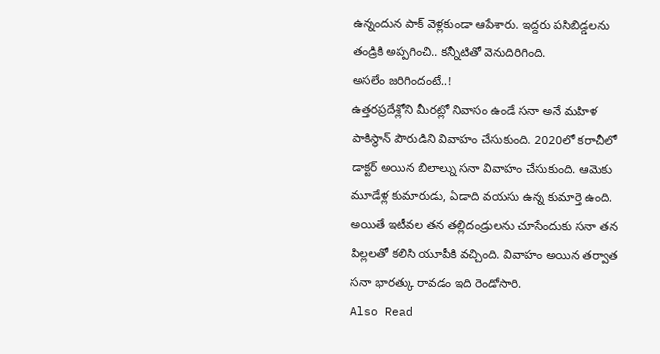ఉన్నందున పాక్ వెళ్లకుండా ఆపేశారు. ఇద్దరు పసిబిడ్డలను తండ్రికి అప్పగించి.. కన్నీటితో వెనుదిరిగింది.
అసలేం జరిగిందంటే..!
ఉత్తరప్రదేశ్లోని మీరట్లో నివాసం ఉండే సనా అనే మహిళ పాకిస్థాన్ పౌరుడిని వివాహం చేసుకుంది. 2020లో కరాచీలో డాక్టర్ అయిన బిలాల్ను సనా వివాహం చేసుకుంది. ఆమెకు మూడేళ్ల కుమారుడు, ఏడాది వయసు ఉన్న కుమార్తె ఉంది. అయితే ఇటీవల తన తల్లిదండ్రులను చూసేందుకు సనా తన పిల్లలతో కలిసి యూపీకి వచ్చింది. వివాహం అయిన తర్వాత సనా భారత్కు రావడం ఇది రెండోసారి.
Also Read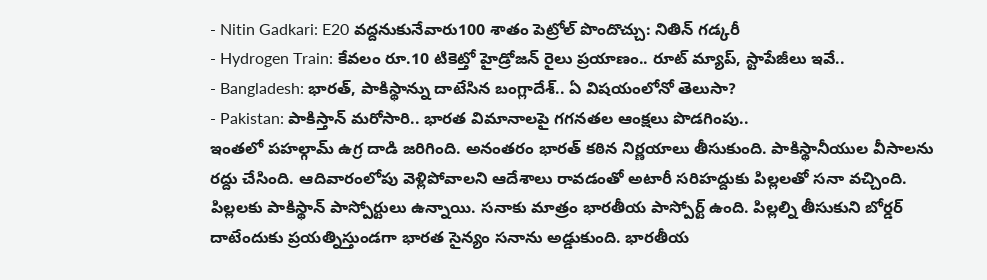- Nitin Gadkari: E20 వద్దనుకునేవారు100 శాతం పెట్రోల్ పొందొచ్చు: నితిన్ గడ్కరీ
- Hydrogen Train: కేవలం రూ.10 టికెట్తో హైడ్రోజన్ రైలు ప్రయాణం.. రూట్ మ్యాప్, స్టాపేజీలు ఇవే..
- Bangladesh: భారత్, పాకిస్థాన్ను దాటేసిన బంగ్లాదేశ్.. ఏ విషయంలోనో తెలుసా?
- Pakistan: పాకిస్తాన్ మరోసారి.. భారత విమానాలపై గగనతల ఆంక్షలు పొడగింపు..
ఇంతలో పహల్గామ్ ఉగ్ర దాడి జరిగింది. అనంతరం భారత్ కఠిన నిర్ణయాలు తీసుకుంది. పాకిస్థానీయుల వీసాలను రద్దు చేసింది. ఆదివారంలోపు వెళ్లిపోవాలని ఆదేశాలు రావడంతో అటారీ సరిహద్దుకు పిల్లలతో సనా వచ్చింది. పిల్లలకు పాకిస్థాన్ పాస్పోర్టులు ఉన్నాయి. సనాకు మాత్రం భారతీయ పాస్పోర్ట్ ఉంది. పిల్లల్ని తీసుకుని బోర్డర్ దాటేందుకు ప్రయత్నిస్తుండగా భారత సైన్యం సనాను అడ్డుకుంది. భారతీయ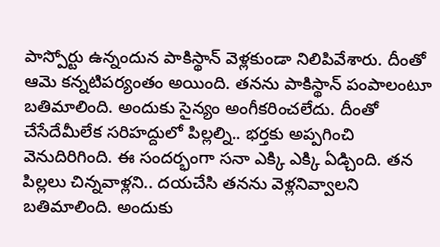పాస్పోర్టు ఉన్నందున పాకిస్థాన్ వెళ్లకుండా నిలిపివేశారు. దీంతో ఆమె కన్నటిపర్యంతం అయింది. తనను పాకిస్థాన్ పంపాలంటూ బతిమాలింది. అందుకు సైన్యం అంగీకరించలేదు. దీంతో చేసేదేమీలేక సరిహద్దులో పిల్లల్ని.. భర్తకు అప్పగించి వెనుదిరిగింది. ఈ సందర్భంగా సనా ఎక్కి ఎక్కి ఏడ్చింది. తన పిల్లలు చిన్నవాళ్లని.. దయచేసి తనను వెళ్లనివ్వాలని బతిమాలింది. అందుకు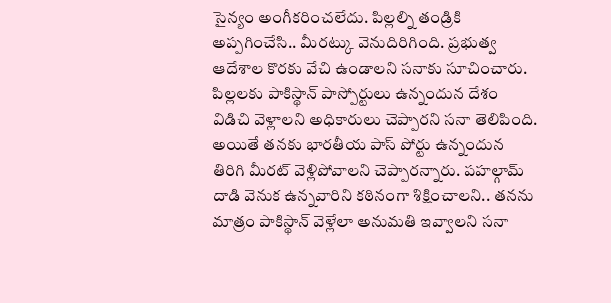సైన్యం అంగీకరించలేదు. పిల్లల్ని తండ్రికి అప్పగించేసి.. మీరట్కు వెనుదిరిగింది. ప్రభుత్వ ఆదేశాల కొరకు వేచి ఉండాలని సనాకు సూచించారు.
పిల్లలకు పాకిస్థాన్ పాస్పోర్టులు ఉన్నందున దేశం విడిచి వెళ్లాలని అధికారులు చెప్పారని సనా తెలిపింది. అయితే తనకు భారతీయ పాస్ పోర్టు ఉన్నందున తిరిగి మీరట్ వెళ్లిపోవాలని చెప్పారన్నారు. పహల్గామ్ దాడి వెనుక ఉన్నవారిని కఠినంగా శిక్షించాలని.. తనను మాత్రం పాకిస్థాన్ వెళ్లేలా అనుమతి ఇవ్వాలని సనా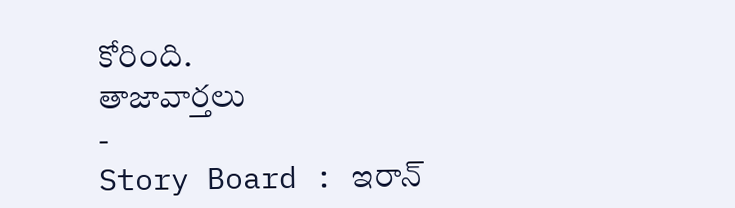కోరింది.
తాజావార్తలు
-
Story Board : ఇరాన్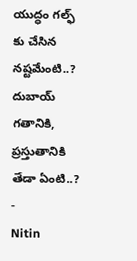యుద్ధం గల్ఫ్ కు చేసిన నష్టమేంటి..? దుబాయ్ గతానికి, ప్రస్తుతానికి తేడా ఏంటి..?
-
Nitin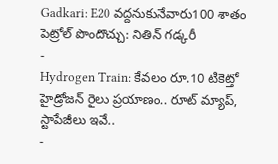Gadkari: E20 వద్దనుకునేవారు100 శాతం పెట్రోల్ పొందొచ్చు: నితిన్ గడ్కరీ
-
Hydrogen Train: కేవలం రూ.10 టికెట్తో హైడ్రోజన్ రైలు ప్రయాణం.. రూట్ మ్యాప్, స్టాపేజీలు ఇవే..
-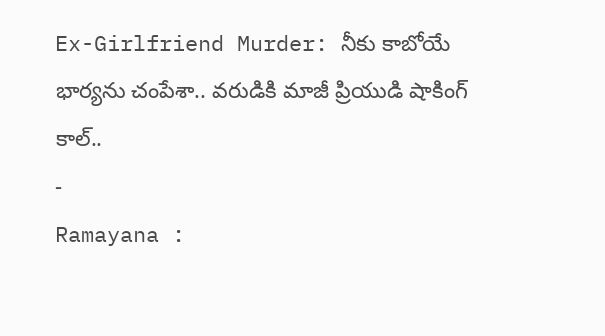Ex-Girlfriend Murder: నీకు కాబోయే భార్యను చంపేశా.. వరుడికి మాజీ ప్రియుడి షాకింగ్ కాల్..
-
Ramayana :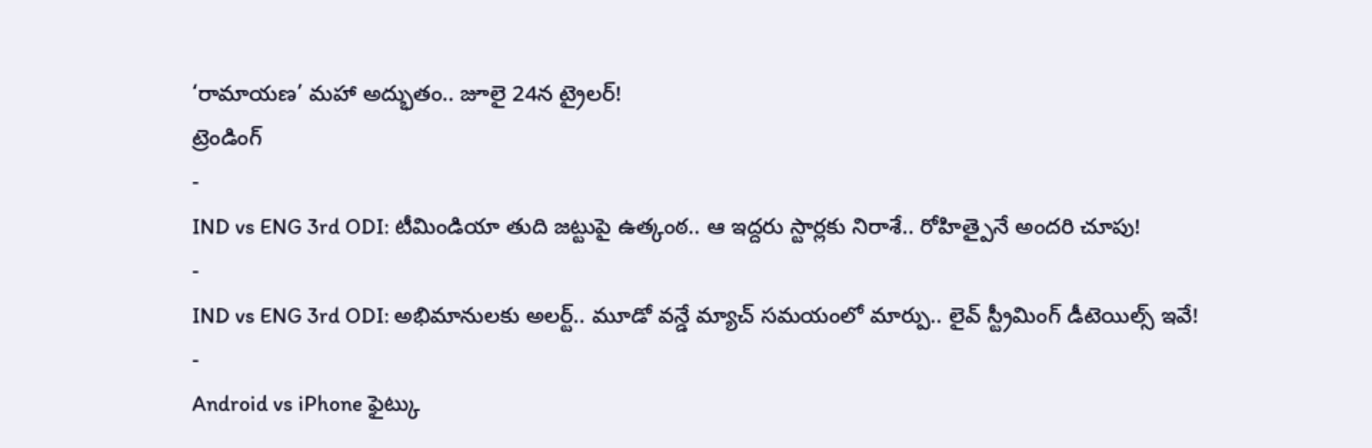‘రామాయణ’ మహా అద్భుతం.. జూలై 24న ట్రైలర్!
ట్రెండింగ్
-
IND vs ENG 3rd ODI: టీమిండియా తుది జట్టుపై ఉత్కంఠ.. ఆ ఇద్దరు స్టార్లకు నిరాశే.. రోహిత్పైనే అందరి చూపు!
-
IND vs ENG 3rd ODI: అభిమానులకు అలర్ట్.. మూడో వన్డే మ్యాచ్ సమయంలో మార్పు.. లైవ్ స్ట్రీమింగ్ డీటెయిల్స్ ఇవే!
-
Android vs iPhone ఫైట్కు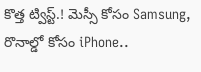కొత్త ట్విస్ట్.! మెస్సీ కోసం Samsung, రొనాల్డో కోసం iPhone..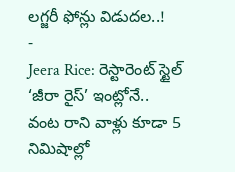లగ్జరీ ఫోన్లు విడుదల..!
-
Jeera Rice: రెస్టారెంట్ స్టైల్ ‘జీరా రైస్’ ఇంట్లోనే.. వంట రాని వాళ్లు కూడా 5 నిమిషాల్లో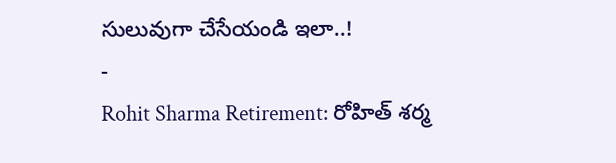సులువుగా చేసేయండి ఇలా..!
-
Rohit Sharma Retirement: రోహిత్ శర్మ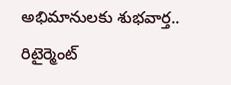అభిమానులకు శుభవార్త.. రిటైర్మెంట్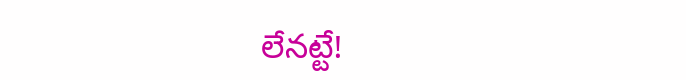లేనట్టే!